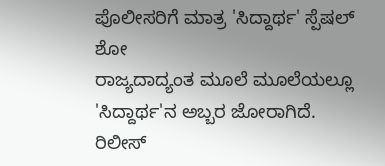ಪೊಲೀಸರಿಗೆ ಮಾತ್ರ 'ಸಿದ್ದಾರ್ಥ' ಸ್ಪೆಷಲ್ ಶೋ
ರಾಜ್ಯದಾದ್ಯಂತ ಮೂಲೆ ಮೂಲೆಯಲ್ಲೂ 'ಸಿದ್ದಾರ್ಥ'ನ ಅಬ್ಬರ ಜೋರಾಗಿದೆ. ರಿಲೀಸ್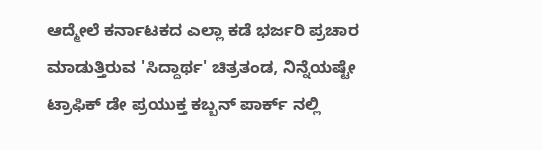ಆದ್ಮೇಲೆ ಕರ್ನಾಟಕದ ಎಲ್ಲಾ ಕಡೆ ಭರ್ಜರಿ ಪ್ರಚಾರ ಮಾಡುತ್ತಿರುವ 'ಸಿದ್ದಾರ್ಥ' ಚಿತ್ರತಂಡ, ನಿನ್ನೆಯಷ್ಟೇ ಟ್ರಾಫಿಕ್ ಡೇ ಪ್ರಯುಕ್ತ ಕಬ್ಬನ್ ಪಾರ್ಕ್ ನಲ್ಲಿ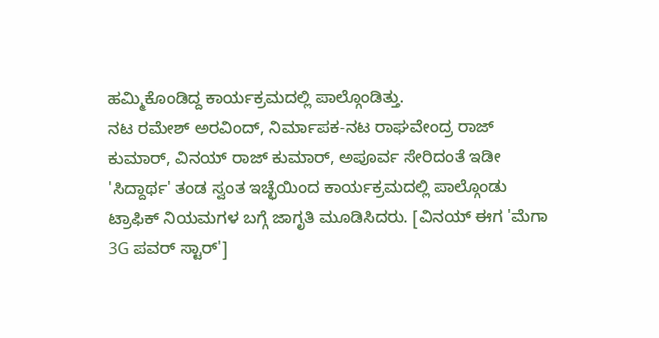ಹಮ್ಮಿಕೊಂಡಿದ್ದ ಕಾರ್ಯಕ್ರಮದಲ್ಲಿ ಪಾಲ್ಗೊಂಡಿತ್ತು.
ನಟ ರಮೇಶ್ ಅರವಿಂದ್, ನಿರ್ಮಾಪಕ-ನಟ ರಾಘವೇಂದ್ರ ರಾಜ್ ಕುಮಾರ್, ವಿನಯ್ ರಾಜ್ ಕುಮಾರ್, ಅಪೂರ್ವ ಸೇರಿದಂತೆ ಇಡೀ 'ಸಿದ್ದಾರ್ಥ' ತಂಡ ಸ್ವಂತ ಇಚ್ಛೆಯಿಂದ ಕಾರ್ಯಕ್ರಮದಲ್ಲಿ ಪಾಲ್ಗೊಂಡು ಟ್ರಾಫಿಕ್ ನಿಯಮಗಳ ಬಗ್ಗೆ ಜಾಗೃತಿ ಮೂಡಿಸಿದರು. [ವಿನಯ್ ಈಗ 'ಮೆಗಾ 3G ಪವರ್ ಸ್ಟಾರ್']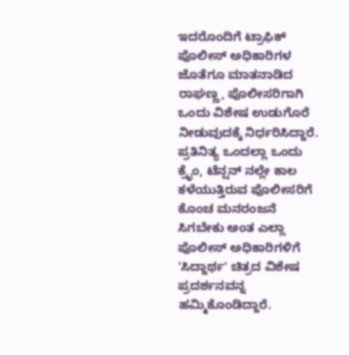ಇದರೊಂದಿಗೆ ಟ್ರಾಫಿಕ್ ಪೊಲೀಸ್ ಅಧಿಕಾರಿಗಳ ಜೊತೆಗೂ ಮಾತನಾಡಿದ ರಾಘಣ್ಣ, ಪೊಲೀಸರಿಗಾಗಿ ಒಂದು ವಿಶೇಷ ಉಡುಗೊರೆ ನೀಡುವುದಕ್ಕೆ ನಿರ್ಧರಿಸಿದ್ದಾರೆ. ಪ್ರತಿನಿತ್ಯ ಒಂದಲ್ಲಾ ಒಂದು ಕ್ರೈಂ, ಟೆನ್ಷನ್ ನಲ್ಲೇ ಕಾಲ ಕಳೆಯುತ್ತಿರುವ ಪೊಲೀಸರಿಗೆ ಕೊಂಚ ಮನರಂಜನೆ ಸಿಗಬೇಕು ಅಂತ ಎಲ್ಲಾ ಪೊಲೀಸ್ ಅಧಿಕಾರಿಗಳಿಗೆ 'ಸಿದ್ದಾರ್ಥ' ಚಿತ್ರದ ವಿಶೇಷ ಪ್ರದರ್ಶನವನ್ನ ಹಮ್ಮಿಕೊಂಡಿದ್ದಾರೆ.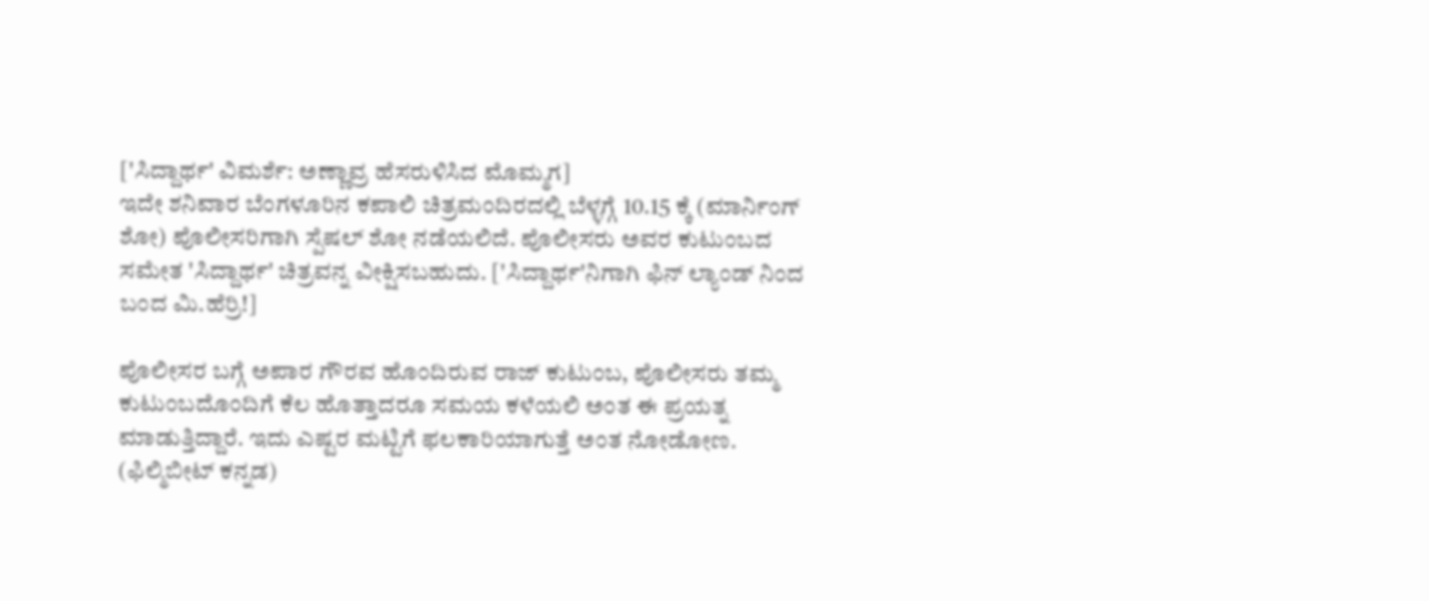['ಸಿದ್ದಾರ್ಥ' ವಿಮರ್ಶೆ: ಅಣ್ಣಾವ್ರ ಹೆಸರುಳಿಸಿದ ಮೊಮ್ಮಗ]
ಇದೇ ಶನಿವಾರ ಬೆಂಗಳೂರಿನ ಕಪಾಲಿ ಚಿತ್ರಮಂದಿರದಲ್ಲಿ ಬೆಳ್ಳಗ್ಗೆ 10.15 ಕ್ಕೆ (ಮಾರ್ನಿಂಗ್ ಶೋ) ಪೊಲೀಸರಿಗಾಗಿ ಸ್ಪೆಷಲ್ ಶೋ ನಡೆಯಲಿದೆ. ಪೊಲೀಸರು ಅವರ ಕುಟುಂಬದ ಸಮೇತ 'ಸಿದ್ದಾರ್ಥ' ಚಿತ್ರವನ್ನ ವೀಕ್ಷಿಸಬಹುದು. ['ಸಿದ್ದಾರ್ಥ'ನಿಗಾಗಿ ಫಿನ್ ಲ್ಯಾಂಡ್ ನಿಂದ ಬಂದ ಮಿ.ಹೆರ್ರಿ!]

ಪೊಲೀಸರ ಬಗ್ಗೆ ಅಪಾರ ಗೌರವ ಹೊಂದಿರುವ ರಾಜ್ ಕುಟುಂಬ, ಪೊಲೀಸರು ತಮ್ಮ ಕುಟುಂಬದೊಂದಿಗೆ ಕೆಲ ಹೊತ್ತಾದರೂ ಸಮಯ ಕಳೆಯಲಿ ಅಂತ ಈ ಪ್ರಯತ್ನ ಮಾಡುತ್ತಿದ್ದಾರೆ. ಇದು ಎಷ್ಟರ ಮಟ್ಟಿಗೆ ಫಲಕಾರಿಯಾಗುತ್ತೆ ಅಂತ ನೋಡೋಣ. (ಫಿಲ್ಮಿಬೀಟ್ ಕನ್ನಡ)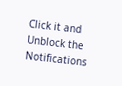Click it and Unblock the Notifications